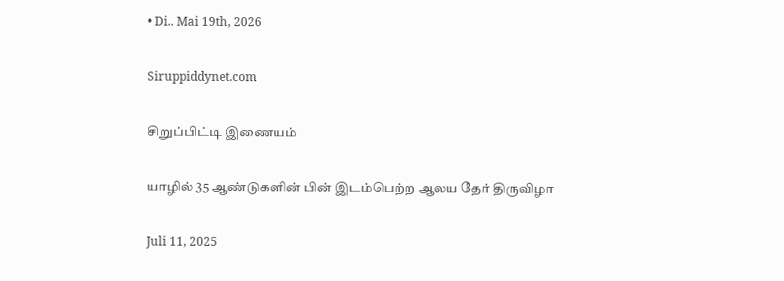• Di.. Mai 19th, 2026

Siruppiddynet.com

சிறுப்பிட்டி இணையம்

யாழில் 35 ஆண்டுகளின் பின் இடம்பெற்ற ஆலய தேர் திருவிழா

Juli 11, 2025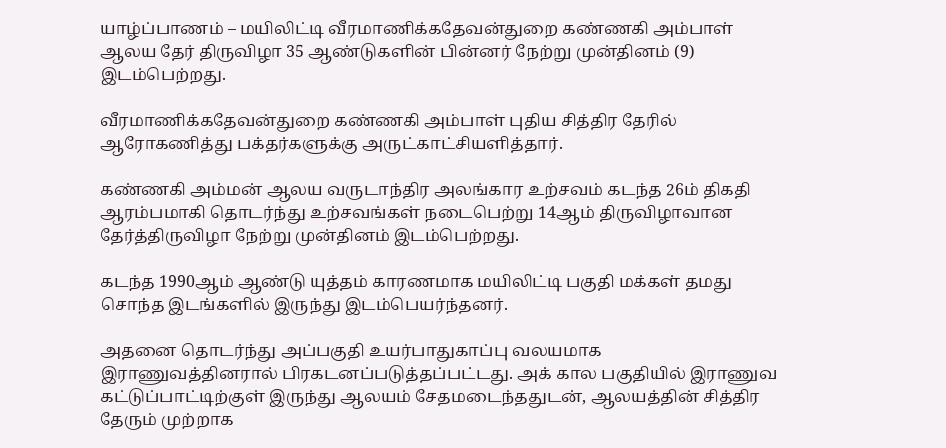யாழ்ப்பாணம் – மயிலிட்டி வீரமாணிக்கதேவன்துறை கண்ணகி அம்பாள் ஆலய தேர் திருவிழா 35 ஆண்டுகளின் பின்னர் நேற்று முன்தினம் (9) இடம்பெற்றது.

வீரமாணிக்கதேவன்துறை கண்ணகி அம்பாள் புதிய சித்திர தேரில் ஆரோகணித்து பக்தர்களுக்கு அருட்காட்சியளித்தார்.

கண்ணகி அம்மன் ஆலய வருடாந்திர அலங்கார உற்சவம் கடந்த 26ம் திகதி ஆரம்பமாகி தொடர்ந்து உற்சவங்கள் நடைபெற்று 14ஆம் திருவிழாவான தேர்த்திருவிழா நேற்று முன்தினம் இடம்பெற்றது.

கடந்த 1990ஆம் ஆண்டு யுத்தம் காரணமாக மயிலிட்டி பகுதி மக்கள் தமது சொந்த இடங்களில் இருந்து இடம்பெயர்ந்தனர்.

அதனை தொடர்ந்து அப்பகுதி உயர்பாதுகாப்பு வலயமாக இராணுவத்தினரால் பிரகடனப்படுத்தப்பட்டது. அக் கால பகுதியில் இராணுவ கட்டுப்பாட்டிற்குள் இருந்து ஆலயம் சேதமடைந்ததுடன், ஆலயத்தின் சித்திர தேரும் முற்றாக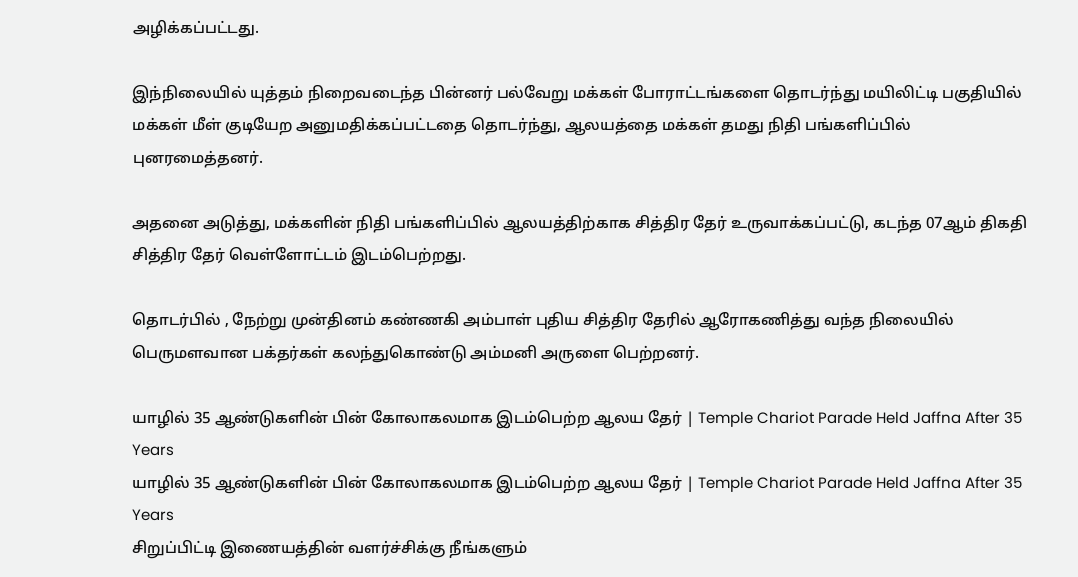அழிக்கப்பட்டது.

இந்நிலையில் யுத்தம் நிறைவடைந்த பின்னர் பல்வேறு மக்கள் போராட்டங்களை தொடர்ந்து மயிலிட்டி பகுதியில் மக்கள் மீள் குடியேற அனுமதிக்கப்பட்டதை தொடர்ந்து, ஆலயத்தை மக்கள் தமது நிதி பங்களிப்பில் புனரமைத்தனர்.

அதனை அடுத்து, மக்களின் நிதி பங்களிப்பில் ஆலயத்திற்காக சித்திர தேர் உருவாக்கப்பட்டு, கடந்த 07ஆம் திகதி சித்திர தேர் வெள்ளோட்டம் இடம்பெற்றது.

தொடர்பில் , நேற்று முன்தினம் கண்ணகி அம்பாள் புதிய சித்திர தேரில் ஆரோகணித்து வந்த நிலையில் பெருமளவான பக்தர்கள் கலந்துகொண்டு அம்மனி அருளை பெற்றனர்.

யாழில் 35 ஆண்டுகளின் பின் கோலாகலமாக இடம்பெற்ற ஆலய தேர் | Temple Chariot Parade Held Jaffna After 35 Years
யாழில் 35 ஆண்டுகளின் பின் கோலாகலமாக இடம்பெற்ற ஆலய தேர் | Temple Chariot Parade Held Jaffna After 35 Years
சிறுப்பிட்டி இணையத்தின் வளர்ச்சிக்கு நீங்களும்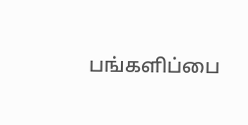பங்களிப்பை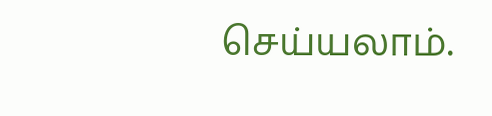செய்யலாம்.